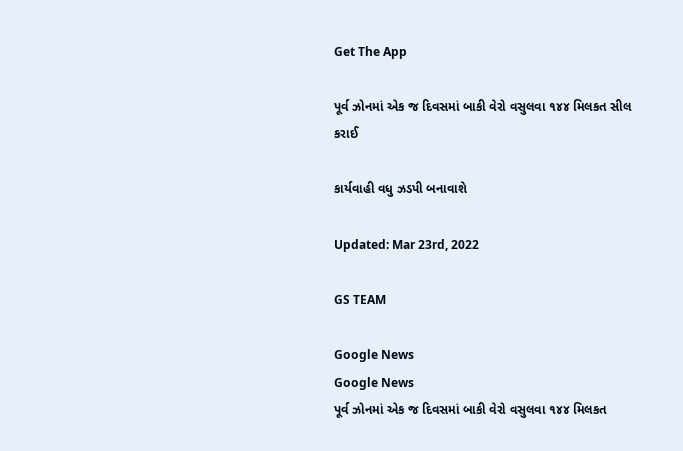Get The App

પૂર્વ ઝોનમાં એક જ દિવસમાં બાકી વેરો વસુલવા ૧૪૪ મિલકત સીલ કરાઈ

કાર્યવાહી વધુ ઝડપી બનાવાશે

Updated: Mar 23rd, 2022

GS TEAM

Google News
Google News
પૂર્વ ઝોનમાં એક જ દિવસમાં બાકી વેરો વસુલવા ૧૪૪ મિલકત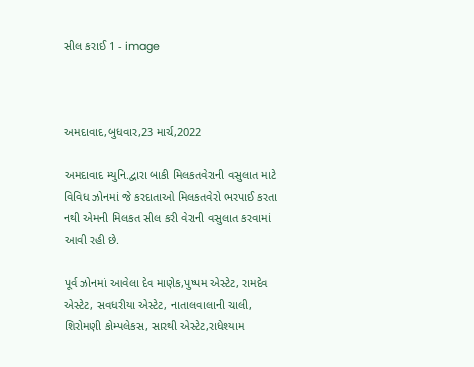સીલ કરાઈ 1 - image



અમદાવાદ,બુધવાર,23 માર્ચ,2022

અમદાવાદ મ્યુનિ.દ્વારા બાકી મિલકતવેરાની વસુલાત માટે વિવિધ ઝોનમાં જે કરદાતાઓ મિલકતવેરો ભરપાઈ કરતા નથી એમની મિલકત સીલ કરી વેરાની વસુલાત કરવામાં આવી રહી છે.

પૂર્વ ઝોનમાં આવેલા દેવ માણેક,પુષ્પમ એસ્ટેટ, રામદેવ એસ્ટેટ, સવધરીયા એસ્ટેટ, નાતાલવાલાની ચાલી, શિરોમણી કોમ્પલેકસ, સારથી એસ્ટેટ,રાધેશ્યામ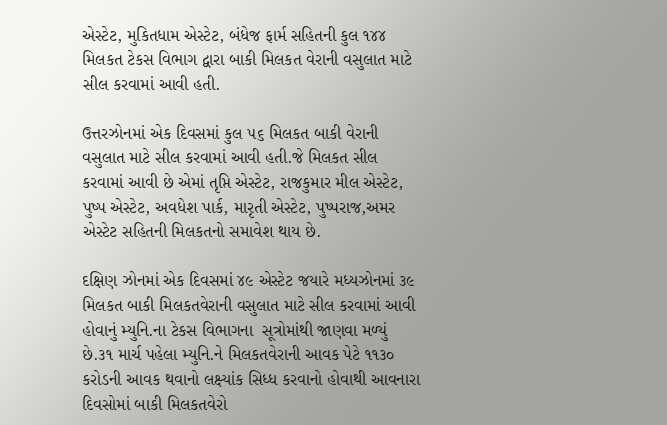એસ્ટેટ, મુકિતધામ એસ્ટેટ, બંધેજ ફાર્મ સહિતની કુલ ૧૪૪ મિલકત ટેકસ વિભાગ દ્વારા બાકી મિલકત વેરાની વસુલાત માટે સીલ કરવામાં આવી હતી.

ઉત્તરઝોનમાં એક દિવસમાં કુલ ૫૬ મિલકત બાકી વેરાની વસુલાત માટે સીલ કરવામાં આવી હતી.જે મિલકત સીલ કરવામાં આવી છે એમાં તૃપ્તિ એસ્ટેટ, રાજકુમાર મીલ એસ્ટેટ, પુષ્પ એસ્ટેટ, અવધેશ પાર્ક, મારૃતી એસ્ટેટ, પુષ્પરાજ,અમર એસ્ટેટ સહિતની મિલકતનો સમાવેશ થાય છે.

દક્ષિણ ઝોનમાં એક દિવસમાં ૪૯ એસ્ટેટ જયારે મધ્યઝોનમાં ૩૯ મિલકત બાકી મિલકતવેરાની વસુલાત માટે સીલ કરવામાં આવી હોવાનું મ્યુનિ.ના ટેકસ વિભાગના  સૂત્રોમાંથી જાણવા મળ્યું છે.૩૧ માર્ચ પહેલા મ્યુનિ.ને મિલકતવેરાની આવક પેટે ૧૧૩૦ કરોડની આવક થવાનો લક્ષ્યાંક સિધ્ધ કરવાનો હોવાથી આવનારા દિવસોમાં બાકી મિલકતવેરો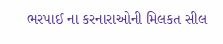ભરપાઈ ના કરનારાઓની મિલકત સીલ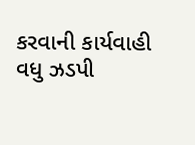કરવાની કાર્યવાહી વધુ ઝડપી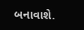બનાવાશે.